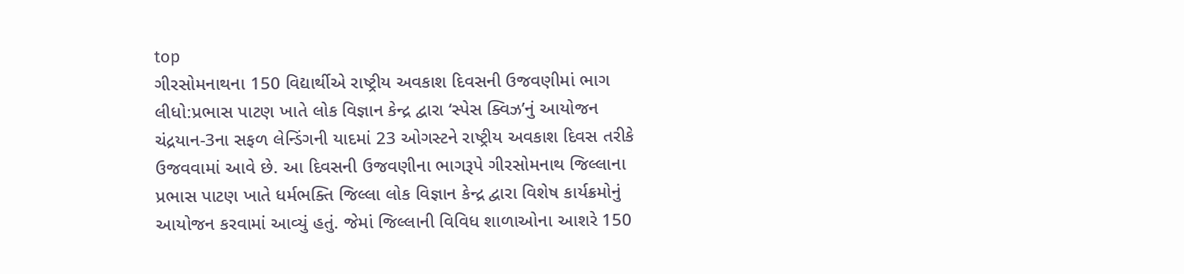top
ગીરસોમનાથના 150 વિદ્યાર્થીએ રાષ્ટ્રીય અવકાશ દિવસની ઉજવણીમાં ભાગ લીધો:પ્રભાસ પાટણ ખાતે લોક વિજ્ઞાન કેન્દ્ર દ્વારા ‘સ્પેસ ક્વિઝ’નું આયોજન
ચંદ્રયાન-3ના સફળ લેન્ડિંગની યાદમાં 23 ઓગસ્ટને રાષ્ટ્રીય અવકાશ દિવસ તરીકે ઉજવવામાં આવે છે. આ દિવસની ઉજવણીના ભાગરૂપે ગીરસોમનાથ જિલ્લાના પ્રભાસ પાટણ ખાતે ધર્મભક્તિ જિલ્લા લોક વિજ્ઞાન કેન્દ્ર દ્વારા વિશેષ કાર્યક્રમોનું આયોજન કરવામાં આવ્યું હતું. જેમાં જિલ્લાની વિવિધ શાળાઓના આશરે 150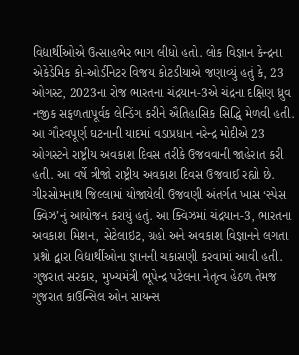વિદ્યાર્થીઓએ ઉત્સાહભેર ભાગ લીધો હતો. લોક વિજ્ઞાન કેન્દ્રના એકેડેમિક કો-ઓર્ડીનેટર વિજય કોટડીયાએ જણાવ્યું હતું કે, 23 ઓગસ્ટ, 2023ના રોજ ભારતના ચંદ્રયાન-3એ ચંદ્રના દક્ષિણ ધ્રુવ નજીક સફળતાપૂર્વક લેન્ડિંગ કરીને ઐતિહાસિક સિદ્ધિ મેળવી હતી. આ ગૌરવપૂર્ણ ઘટનાની યાદમાં વડાપ્રધાન નરેન્દ્ર મોદીએ 23 ઓગસ્ટને રાષ્ટ્રીય અવકાશ દિવસ તરીકે ઉજવવાની જાહેરાત કરી હતી. આ વર્ષે ત્રીજો રાષ્ટ્રીય અવકાશ દિવસ ઉજવાઈ રહ્યો છે. ગીરસોમનાથ જિલ્લામાં યોજાયેલી ઉજવણી અંતર્ગત ખાસ ‘સ્પેસ ક્વિઝ’નું આયોજન કરાયું હતું. આ ક્વિઝમાં ચંદ્રયાન-3, ભારતના અવકાશ મિશન, સેટેલાઇટ, ગ્રહો અને અવકાશ વિજ્ઞાનને લગતા પ્રશ્નો દ્વારા વિદ્યાર્થીઓના જ્ઞાનની ચકાસણી કરવામાં આવી હતી. ગુજરાત સરકાર, મુખ્યમંત્રી ભૂપેન્દ્ર પટેલના નેતૃત્વ હેઠળ તેમજ ગુજરાત કાઉન્સિલ ઓન સાયન્સ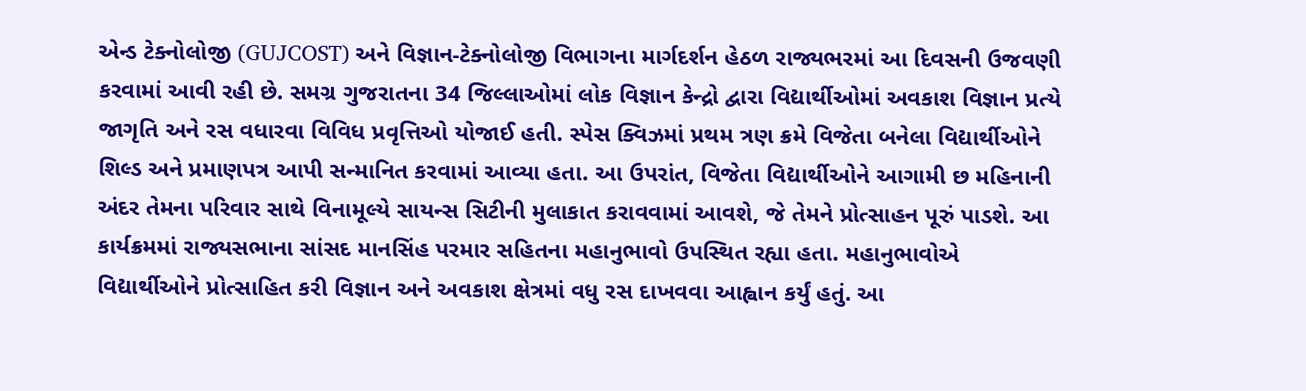એન્ડ ટેક્નોલોજી (GUJCOST) અને વિજ્ઞાન-ટેક્નોલોજી વિભાગના માર્ગદર્શન હેઠળ રાજ્યભરમાં આ દિવસની ઉજવણી કરવામાં આવી રહી છે. સમગ્ર ગુજરાતના 34 જિલ્લાઓમાં લોક વિજ્ઞાન કેન્દ્રો દ્વારા વિદ્યાર્થીઓમાં અવકાશ વિજ્ઞાન પ્રત્યે જાગૃતિ અને રસ વધારવા વિવિધ પ્રવૃત્તિઓ યોજાઈ હતી. સ્પેસ ક્વિઝમાં પ્રથમ ત્રણ ક્રમે વિજેતા બનેલા વિદ્યાર્થીઓને શિલ્ડ અને પ્રમાણપત્ર આપી સન્માનિત કરવામાં આવ્યા હતા. આ ઉપરાંત, વિજેતા વિદ્યાર્થીઓને આગામી છ મહિનાની અંદર તેમના પરિવાર સાથે વિનામૂલ્યે સાયન્સ સિટીની મુલાકાત કરાવવામાં આવશે, જે તેમને પ્રોત્સાહન પૂરું પાડશે. આ કાર્યક્રમમાં રાજ્યસભાના સાંસદ માનસિંહ પરમાર સહિતના મહાનુભાવો ઉપસ્થિત રહ્યા હતા. મહાનુભાવોએ વિદ્યાર્થીઓને પ્રોત્સાહિત કરી વિજ્ઞાન અને અવકાશ ક્ષેત્રમાં વધુ રસ દાખવવા આહ્વાન કર્યું હતું. આ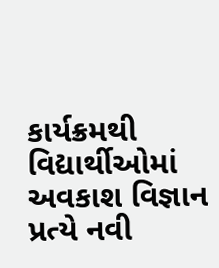કાર્યક્રમથી વિદ્યાર્થીઓમાં અવકાશ વિજ્ઞાન પ્રત્યે નવી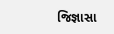જિજ્ઞાસા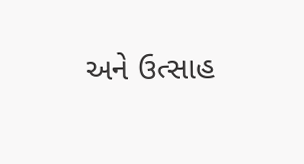અને ઉત્સાહ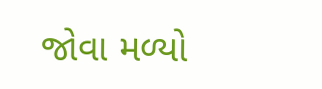જોવા મળ્યો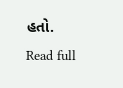હતો.
Read full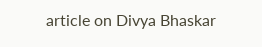article on Divya Bhaskar